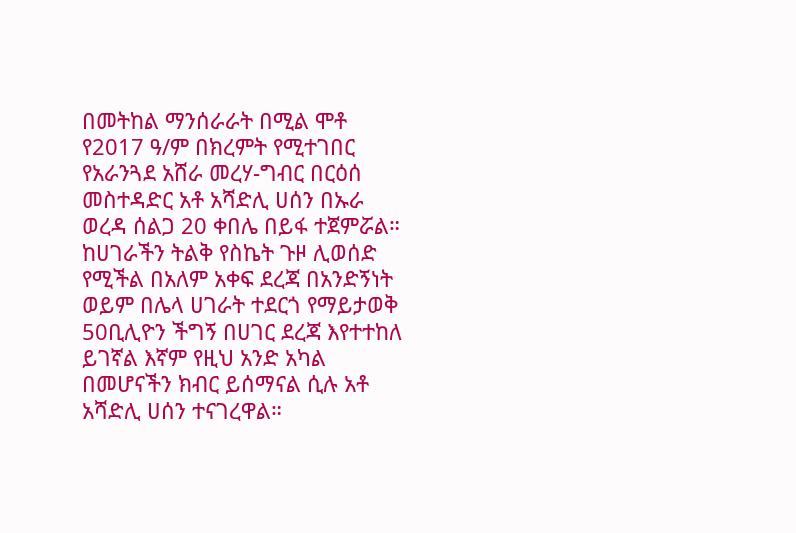በመትከል ማንሰራራት በሚል ሞቶ የ2017 ዓ/ም በክረምት የሚተገበር የአራንጓደ አሸራ መረሃ-ግብር በርዕሰ መስተዳድር አቶ አሻድሊ ሀሰን በኡራ ወረዳ ሰልጋ 20 ቀበሌ በይፋ ተጀምሯል።
ከሀገራችን ትልቅ የስኬት ጉዞ ሊወሰድ የሚችል በአለም አቀፍ ደረጃ በአንድኝነት ወይም በሌላ ሀገራት ተደርጎ የማይታወቅ 50ቢሊዮን ችግኝ በሀገር ደረጃ እየተተከለ ይገኛል እኛም የዚህ አንድ አካል በመሆናችን ክብር ይሰማናል ሲሉ አቶ አሻድሊ ሀሰን ተናገረዋል።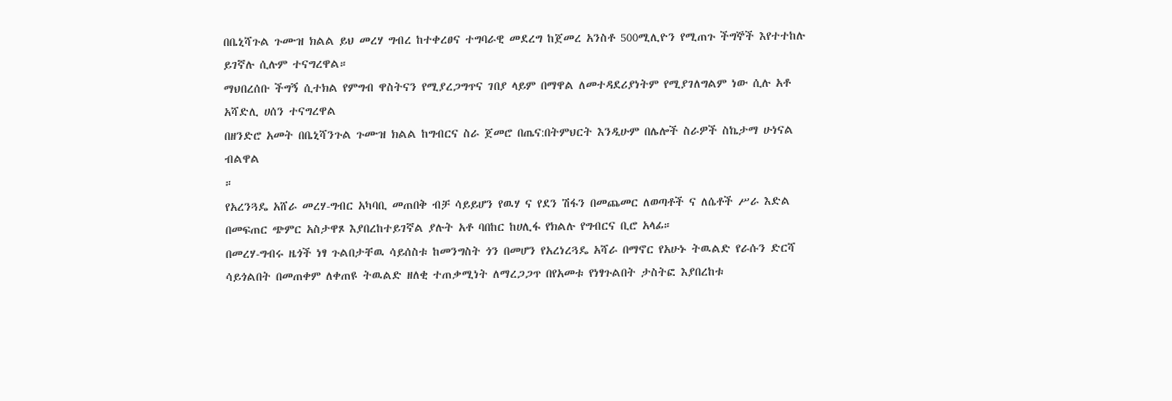በቤኒሻጉል ጉሙዝ ክልል ይህ መረሃ ግብረ ከተቀረፀና ተግባራዊ መደረግ ከጀመረ አንስቶ 500ሚሊዮን የሚጠጉ ችግኞች እየተተከሉ ይገኛሉ ሲሉም ተናግረዋል።
ማህበረሰቡ ችግኝ ሲተክል የምግብ ዋስትናን የሚያረጋግጥና ገበያ ላይም በማዋል ለመተዳደሪያነትም የሚያገለግልም ነው ሲሉ አቶ አሻድሊ ሀሰን ተናግረዋል
በዘንድሮ አመት በቤኒሻንጉል ጉሙዝ ክልል ከግብርና ስራ ጀመሮ በጤና:በትምህርት እንዲሁም በሌሎች ስራዎች ስኬታማ ሁነናል ብልዋል
።
የአረንጓዴ አሸራ መረሃ-ግብር አካባቢ መጠበቅ ብቻ ሳይይሆን የዉሃ ና የደን ሽፋን በመጨመር ለወጣቶች ና ለሴቶች ሥራ እድል በመፍጠር ጭምር አስታዋጾ እያበረከተይገኛል ያሉት አቶ ባበከር ከሀሊፋ የክልሉ የግብርና ቢሮ አላፊ።
በመረሃ-ግብሩ ዜጎች ነፃ ጉልበታቸዉ ሳይሰስቱ ከመንግስት ጎን በመሆን የአረነረጓዴ አሻራ በማኖር የአሁኑ ትዉልድ የራሱን ድርሻ ሳይጎልበት በመጠቀም ለቀጠዩ ትዉልድ ዘለቂ ተጠቃሚነት ለማረጋጋጥ በየአመቱ የነፃጉልበት ታስትፎ እያበረከቱ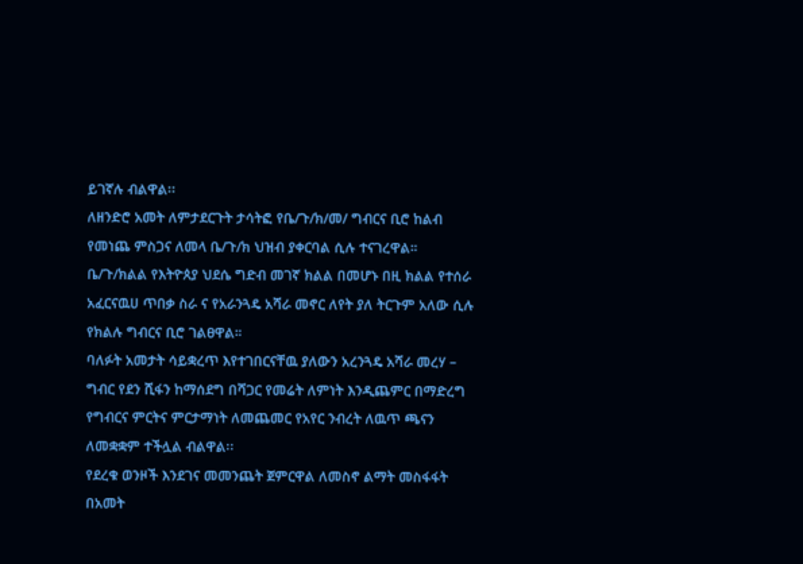ይገኛሉ ብልዋል፡፡
ለዘንድሮ አመት ለምታደርጉት ታሳትፎ የቤ/ጉ/ክ/መ/ ግብርና ቢሮ ከልብ የመነጨ ምስጋና ለመላ ቤ/ጉ/ክ ህዝብ ያቀርባል ሲሉ ተናገረዋል።
ቤ/ጉ/ክልል የእትዮጰያ ህደሴ ግድብ መገኛ ክልል በመሆኑ በዚ ክልል የተሰራ አፈርናዉሀ ጥበቃ ስራ ና የአራንጓዴ አሻራ መኖር ለየት ያለ ትርጉም አለው ሲሉ የክልሉ ግብርና ቢሮ ገልፀዋል።
ባለፉት አመታት ሳይቋረጥ እየተገበርናቸዉ ያለውን አረንጓዴ አሻራ መረሃ – ግብር የደን ሺፋን ከማሰደግ በሻጋር የመሬት ለምነት እንዲጨምር በማድረግ የግብርና ምርትና ምርታማነት ለመጨመር የአየር ንብረት ለዉጥ ጫናን ለመቋቋም ተችሏል ብልዋል፡፡
የደረቁ ወንዞች እንደገና መመንጨት ጀምርዋል ለመስኖ ልማት መስፋፋት በአመት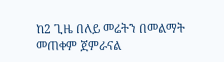ከ2 ጊዜ በለይ መሬትን በመልማት መጠቀም ጀምራናል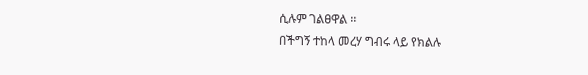ሲሉም ገልፀዋል ፡፡
በችግኝ ተከላ መረሃ ግብሩ ላይ የክልሉ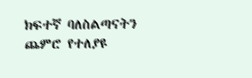ክፍተኛ ባለስልጣናትን ጨምሮ የተለያዩ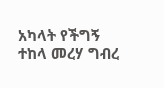አካላት የችግኝ ተከላ መረሃ ግብረ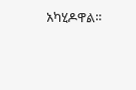አካሂዶዋል።